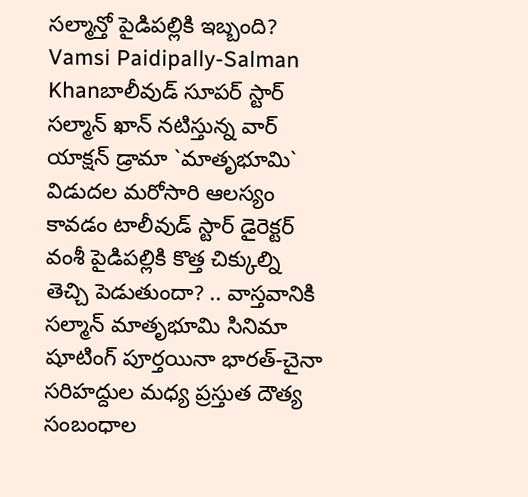సల్మాన్తో పైడిపల్లికి ఇబ్బంది?
Vamsi Paidipally-Salman Khanబాలీవుడ్ సూపర్ స్టార్ సల్మాన్ ఖాన్ నటిస్తున్న వార్ యాక్షన్ డ్రామా `మాతృభూమి` విడుదల మరోసారి ఆలస్యం కావడం టాలీవుడ్ స్టార్ డైరెక్టర్ వంశీ పైడిపల్లికి కొత్త చిక్కుల్ని తెచ్చి పెడుతుందా? .. వాస్తవానికి సల్మాన్ మాతృభూమి సినిమా షూటింగ్ పూర్తయినా భారత్-చైనా సరిహద్దుల మధ్య ప్రస్తుత దౌత్య సంబంధాల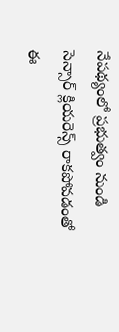నేపథ్యంలో ప్రభుత్వం నుండి సెన్సార్ క్లియరెన్స్ రాకపోవడంతో ఈ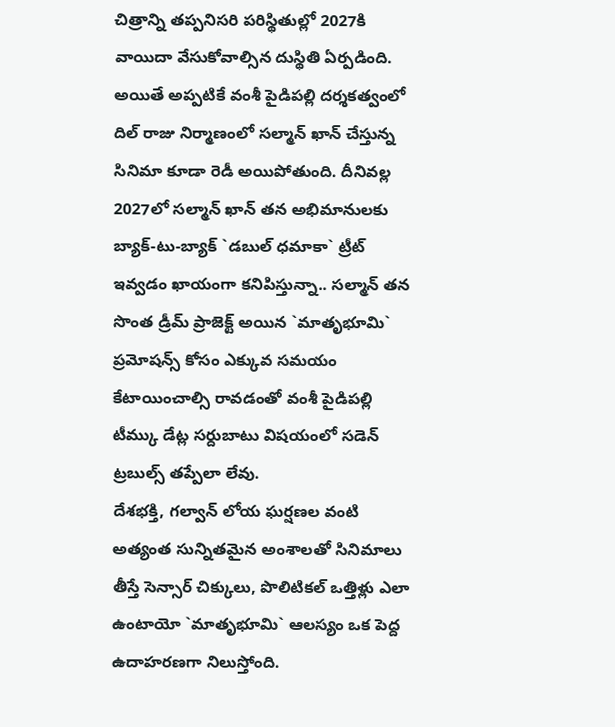చిత్రాన్ని తప్పనిసరి పరిస్థితుల్లో 2027కి వాయిదా వేసుకోవాల్సిన దుస్థితి ఏర్పడింది.
అయితే అప్పటికే వంశీ పైడిపల్లి దర్శకత్వంలో దిల్ రాజు నిర్మాణంలో సల్మాన్ ఖాన్ చేస్తున్న సినిమా కూడా రెడీ అయిపోతుంది. దీనివల్ల 2027లో సల్మాన్ ఖాన్ తన అభిమానులకు బ్యాక్-టు-బ్యాక్ `డబుల్ ధమాకా` ట్రీట్ ఇవ్వడం ఖాయంగా కనిపిస్తున్నా.. సల్మాన్ తన సొంత డ్రీమ్ ప్రాజెక్ట్ అయిన `మాతృభూమి` ప్రమోషన్స్ కోసం ఎక్కువ సమయం కేటాయించాల్సి రావడంతో వంశీ పైడిపల్లి టీమ్కు డేట్ల సర్దుబాటు విషయంలో సడెన్ ట్రబుల్స్ తప్పేలా లేవు.
దేశభక్తి, గల్వాన్ లోయ ఘర్షణల వంటి అత్యంత సున్నితమైన అంశాలతో సినిమాలు తీస్తే సెన్సార్ చిక్కులు, పొలిటికల్ ఒత్తిళ్లు ఎలా ఉంటాయో `మాతృభూమి` ఆలస్యం ఒక పెద్ద ఉదాహరణగా నిలుస్తోంది.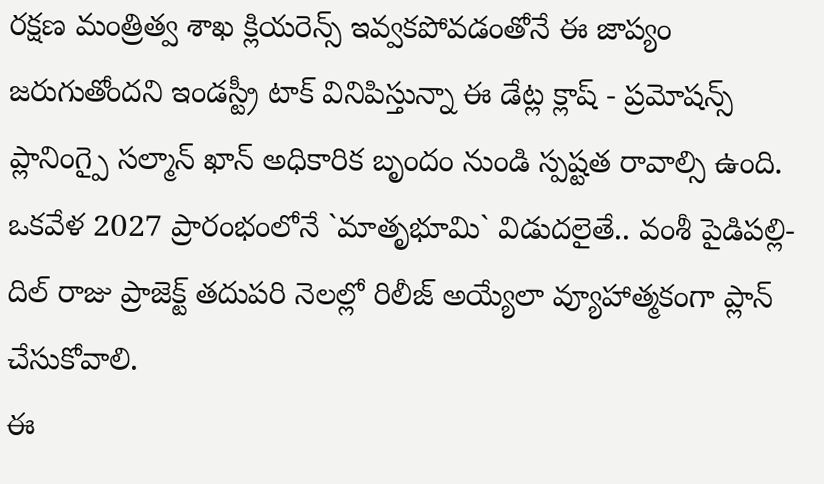రక్షణ మంత్రిత్వ శాఖ క్లియరెన్స్ ఇవ్వకపోవడంతోనే ఈ జాప్యం జరుగుతోందని ఇండస్ట్రీ టాక్ వినిపిస్తున్నా ఈ డేట్ల క్లాష్ - ప్రమోషన్స్ ప్లానింగ్పై సల్మాన్ ఖాన్ అధికారిక బృందం నుండి స్పష్టత రావాల్సి ఉంది. ఒకవేళ 2027 ప్రారంభంలోనే `మాతృభూమి` విడుదలైతే.. వంశీ పైడిపల్లి-దిల్ రాజు ప్రాజెక్ట్ తదుపరి నెలల్లో రిలీజ్ అయ్యేలా వ్యూహాత్మకంగా ప్లాన్ చేసుకోవాలి.
ఈ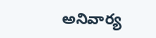అనివార్య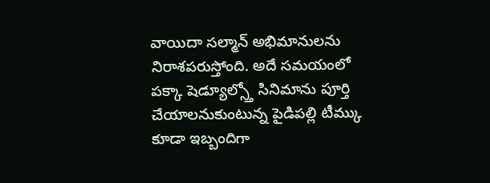వాయిదా సల్మాన్ అభిమానులను నిరాశపరుస్తోంది. అదే సమయంలో పక్కా షెడ్యూల్స్తో సినిమాను పూర్తి చేయాలనుకుంటున్న పైడిపల్లి టీమ్కు కూడా ఇబ్బందిగా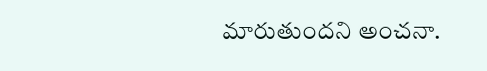మారుతుందని అంచనా.